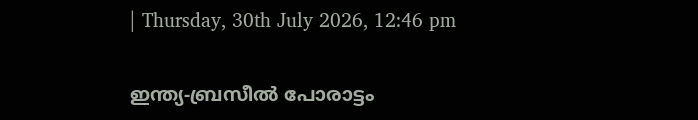| Thursday, 30th July 2026, 12:46 pm

ഇന്ത്യ-ബ്രസീൽ പോരാട്ടം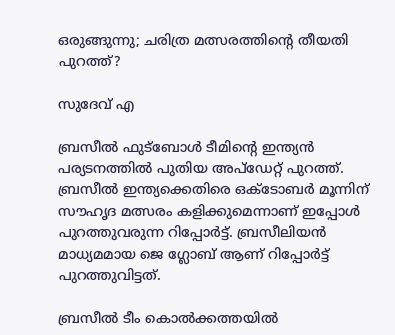ഒരുങ്ങുന്നു; ചരിത്ര മത്സരത്തിന്റെ തീയതി പുറത്ത്?

സുദേവ് എ

ബ്രസീല്‍ ഫുട്‌ബോള്‍ ടീമിന്റെ ഇന്ത്യന്‍ പര്യടനത്തില്‍ പുതിയ അപ്‌ഡേറ്റ് പുറത്ത്. ബ്രസീല്‍ ഇന്ത്യക്കെതിരെ ഒക്ടോബര്‍ മൂന്നിന് സൗഹൃദ മത്സരം കളിക്കുമെന്നാണ് ഇപ്പോള്‍ പുറത്തുവരുന്ന റിപ്പോര്‍ട്ട്. ബ്രസീലിയന്‍ മാധ്യമമായ ജെ ഗ്ലോബ് ആണ് റിപ്പോര്‍ട്ട് പുറത്തുവിട്ടത്.

ബ്രസീല്‍ ടീം കൊല്‍ക്കത്തയില്‍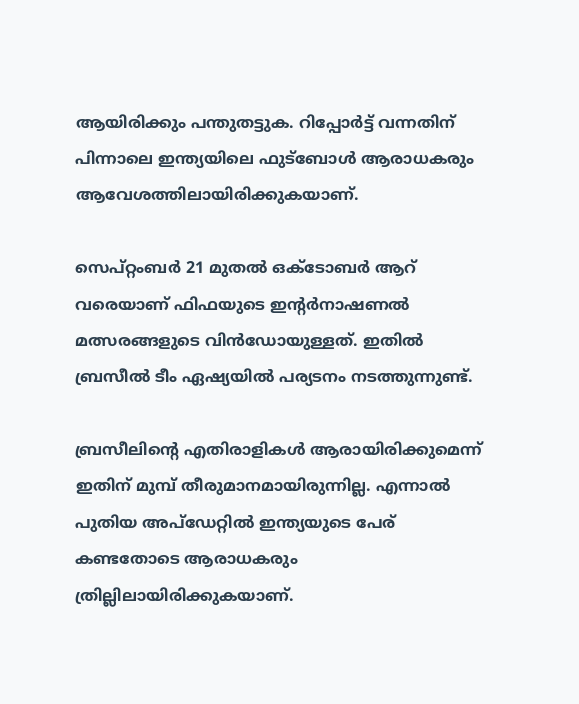ആയിരിക്കും പന്തുതട്ടുക. റിപ്പോര്‍ട്ട് വന്നതിന് പിന്നാലെ ഇന്ത്യയിലെ ഫുട്‌ബോള്‍ ആരാധകരും ആവേശത്തിലായിരിക്കുകയാണ്.

സെപ്റ്റംബര്‍ 21 മുതല്‍ ഒക്ടോബര്‍ ആറ് വരെയാണ് ഫിഫയുടെ ഇന്റര്‍നാഷണല്‍ മത്സരങ്ങളുടെ വിന്‍ഡോയുള്ളത്. ഇതില്‍ ബ്രസീല്‍ ടീം ഏഷ്യയില്‍ പര്യടനം നടത്തുന്നുണ്ട്.

ബ്രസീലിന്റെ എതിരാളികള്‍ ആരായിരിക്കുമെന്ന് ഇതിന് മുമ്പ് തീരുമാനമായിരുന്നില്ല. എന്നാല്‍ പുതിയ അപ്‌ഡേറ്റില്‍ ഇന്ത്യയുടെ പേര് കണ്ടതോടെ ആരാധകരും ത്രില്ലിലായിരിക്കുകയാണ്.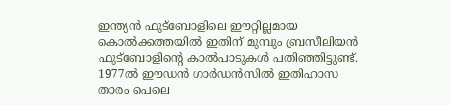ഇന്ത്യന്‍ ഫുട്ബോളിലെ ഈറ്റില്ലമായ കൊല്‍ക്കത്തയില്‍ ഇതിന് മുമ്പും ബ്രസീലിയന്‍ ഫുട്ബോളിന്റെ കാല്‍പാടുകള്‍ പതിഞ്ഞിട്ടുണ്ട്. 1977ല്‍ ഈഡന്‍ ഗാര്‍ഡന്‍സില്‍ ഇതിഹാസ താരം പെലെ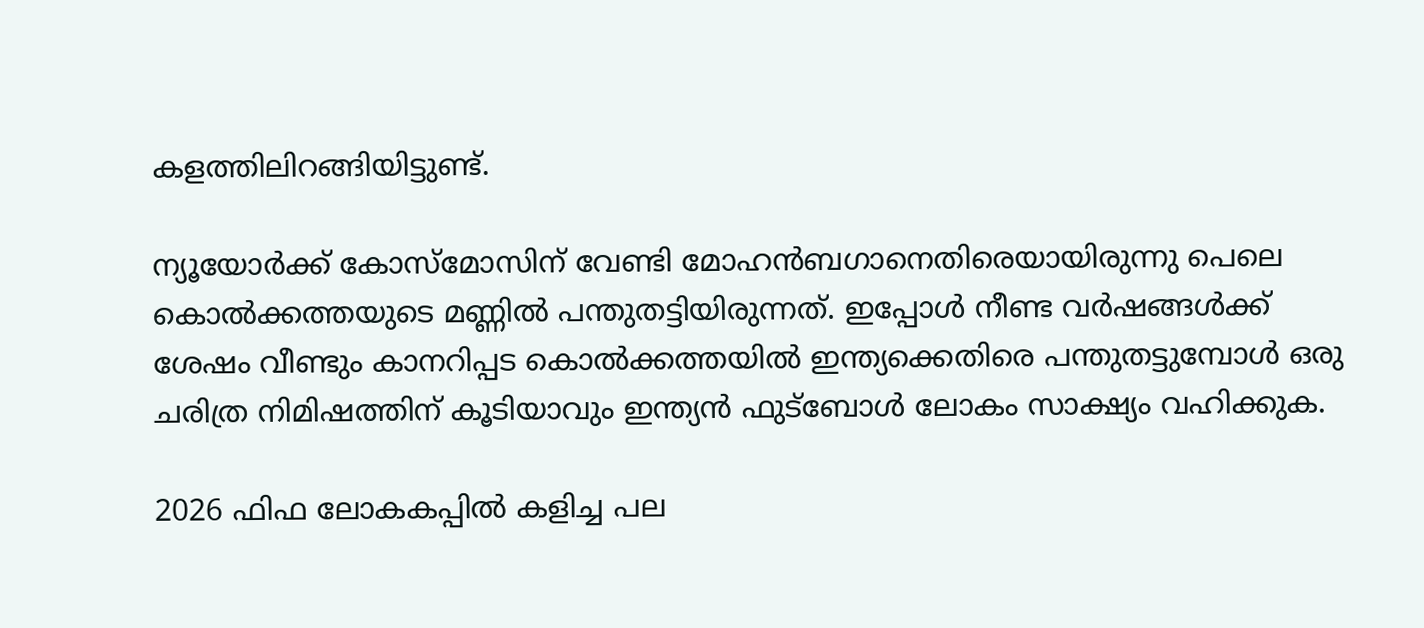കളത്തിലിറങ്ങിയിട്ടുണ്ട്.

ന്യൂയോര്‍ക്ക് കോസ്‌മോസിന് വേണ്ടി മോഹന്‍ബഗാനെതിരെയായിരുന്നു പെലെ കൊല്‍ക്കത്തയുടെ മണ്ണില്‍ പന്തുതട്ടിയിരുന്നത്. ഇപ്പോള്‍ നീണ്ട വര്‍ഷങ്ങള്‍ക്ക് ശേഷം വീണ്ടും കാനറിപ്പട കൊല്‍ക്കത്തയില്‍ ഇന്ത്യക്കെതിരെ പന്തുതട്ടുമ്പോള്‍ ഒരു ചരിത്ര നിമിഷത്തിന് കൂടിയാവും ഇന്ത്യന്‍ ഫുട്‌ബോള്‍ ലോകം സാക്ഷ്യം വഹിക്കുക.

2026 ഫിഫ ലോകകപ്പില്‍ കളിച്ച പല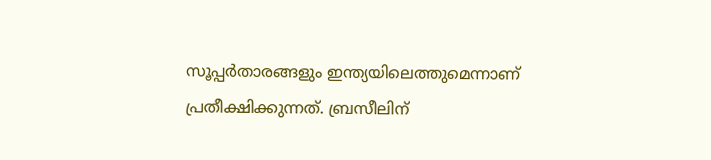സൂപ്പര്‍താരങ്ങളും ഇന്ത്യയിലെത്തുമെന്നാണ് പ്രതീക്ഷിക്കുന്നത്. ബ്രസീലിന്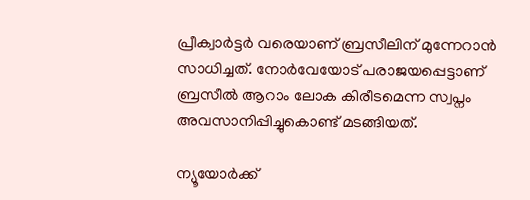പ്രീക്വാര്‍ട്ടര്‍ വരെയാണ് ബ്രസീലിന് മുന്നേറാന്‍ സാധിച്ചത്. നോര്‍വേയോട് പരാജയപ്പെട്ടാണ് ബ്രസീല്‍ ആറാം ലോക കിരീടമെന്ന സ്വപ്നം അവസാനിപ്പിച്ചുകൊണ്ട് മടങ്ങിയത്.

ന്യൂയോര്‍ക്ക്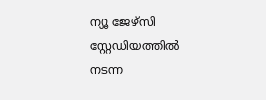ന്യൂ ജേഴ്‌സി സ്റ്റേഡിയത്തില്‍ നടന്ന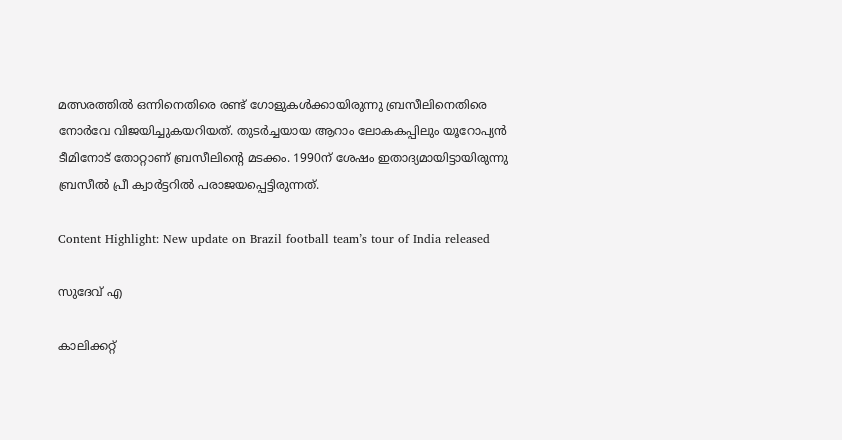മത്സരത്തില്‍ ഒന്നിനെതിരെ രണ്ട് ഗോളുകള്‍ക്കായിരുന്നു ബ്രസീലിനെതിരെ നോര്‍വേ വിജയിച്ചുകയറിയത്. തുടര്‍ച്ചയായ ആറാം ലോകകപ്പിലും യൂറോപ്യന്‍ ടീമിനോട് തോറ്റാണ് ബ്രസീലിന്റെ മടക്കം. 1990ന് ശേഷം ഇതാദ്യമായിട്ടായിരുന്നു ബ്രസീല്‍ പ്രീ ക്വാര്‍ട്ടറില്‍ പരാജയപ്പെട്ടിരുന്നത്.

Content Highlight: New update on Brazil football team’s tour of India released

സുദേവ് എ

കാലിക്കറ്റ്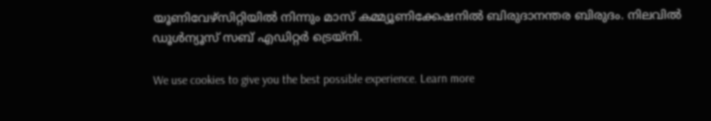യൂണിവേഴ്‌സിറ്റിയില്‍ നിന്നും മാസ് കമ്മ്യൂണിക്കേഷനില്‍ ബിരുദാനന്തര ബിരുദം. നിലവില്‍ ഡൂള്‍ന്യൂസ് സബ് എഡിറ്റര്‍ ട്രെയ്‌നി.

We use cookies to give you the best possible experience. Learn more